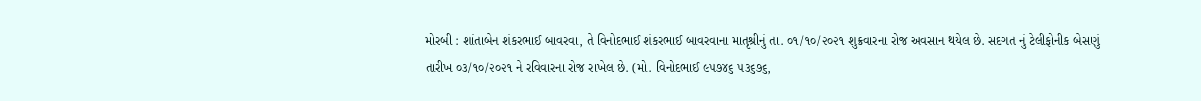મોરબી : શાંતાબેન શંકરભાઈ બાવરવા, તે વિનોદભાઈ શંકરભાઈ બાવરવાના માતૃશ્રીનું તા. ૦૧/૧૦/૨૦૨૧ શુક્રવારના રોજ અવસાન થયેલ છે. સદગત નું ટેલીફોનીક બેસણું તારીખ ૦૩/૧૦/૨૦૨૧ ને રવિવારના રોજ રાખેલ છે. (મો. વિનોદભાઈ ૯૫૭૪૬ ૫૩૬૭૬,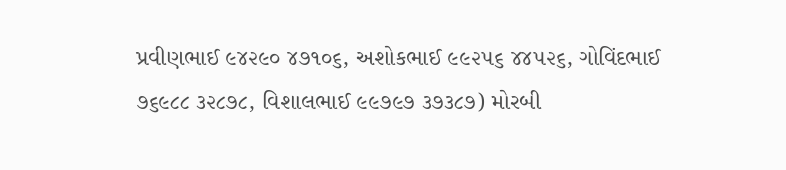પ્રવીણભાઈ ૯૪૨૯૦ ૪૭૧૦૬, અશોકભાઈ ૯૯૨૫૬ ૪૪૫૨૬, ગોવિંદભાઈ ૭૬૯૮૮ ૩૨૮૭૮, વિશાલભાઈ ૯૯૭૯૭ ૩૭૩૮૭) મોરબી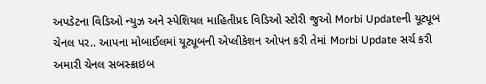અપડેટના વિડિઓ ન્યુઝ અને સ્પેશિયલ માહિતીપ્રદ વિડિઓ સ્ટોરી જુઓ Morbi Updateની યૂટ્યૂબ ચેનલ પર.. આપના મોબાઈલમાં યૂટ્યૂબની એપ્લીકેશન ઓપન કરી તેમાં Morbi Update સર્ચ કરી અમારી ચેનલ સબસ્ક્રાઇબ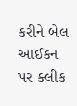કરીને બેલ આઈકન પર ક્લીક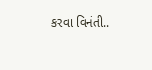કરવા વિનંતી..